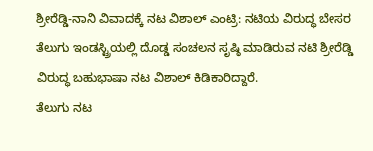ಶ್ರೀರೆಡ್ಡಿ-ನಾನಿ ವಿವಾದಕ್ಕೆ ನಟ ವಿಶಾಲ್ ಎಂಟ್ರಿ: ನಟಿಯ ವಿರುದ್ಧ ಬೇಸರ
ತೆಲುಗು ಇಂಡಸ್ಟ್ರಿಯಲ್ಲಿ ದೊಡ್ಡ ಸಂಚಲನ ಸೃಷ್ಠಿ ಮಾಡಿರುವ ನಟಿ ಶ್ರೀರೆಡ್ಡಿ ವಿರುದ್ಧ ಬಹುಭಾಷಾ ನಟ ವಿಶಾಲ್ ಕಿಡಿಕಾರಿದ್ದಾರೆ.
ತೆಲುಗು ನಟ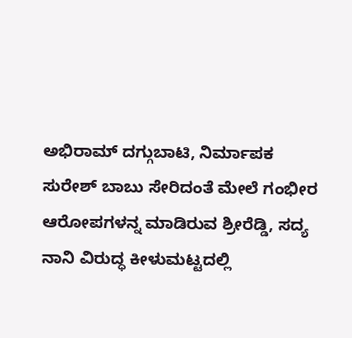ಅಭಿರಾಮ್ ದಗ್ಗುಬಾಟಿ, ನಿರ್ಮಾಪಕ ಸುರೇಶ್ ಬಾಬು ಸೇರಿದಂತೆ ಮೇಲೆ ಗಂಭೀರ ಆರೋಪಗಳನ್ನ ಮಾಡಿರುವ ಶ್ರೀರೆಡ್ಡಿ, ಸದ್ಯ ನಾನಿ ವಿರುದ್ಧ ಕೀಳುಮಟ್ಟದಲ್ಲಿ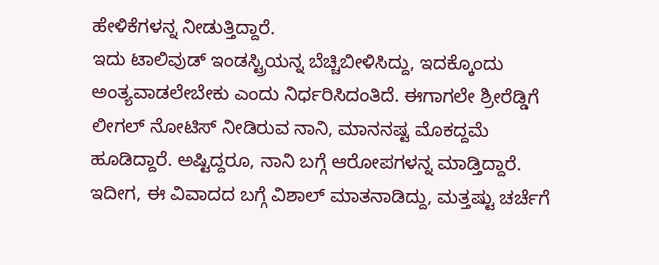ಹೇಳಿಕೆಗಳನ್ನ ನೀಡುತ್ತಿದ್ದಾರೆ.
ಇದು ಟಾಲಿವುಡ್ ಇಂಡಸ್ಟ್ರಿಯನ್ನ ಬೆಚ್ಚಿಬೀಳಿಸಿದ್ದು, ಇದಕ್ಕೊಂದು ಅಂತ್ಯವಾಡಲೇಬೇಕು ಎಂದು ನಿರ್ಧರಿಸಿದಂತಿದೆ. ಈಗಾಗಲೇ ಶ್ರೀರೆಡ್ಡಿಗೆ ಲೀಗಲ್ ನೋಟಿಸ್ ನೀಡಿರುವ ನಾನಿ, ಮಾನನಷ್ಟ ಮೊಕದ್ದಮೆ ಹೂಡಿದ್ದಾರೆ. ಅಷ್ಟಿದ್ದರೂ, ನಾನಿ ಬಗ್ಗೆ ಆರೋಪಗಳನ್ನ ಮಾಡ್ತಿದ್ದಾರೆ. ಇದೀಗ, ಈ ವಿವಾದದ ಬಗ್ಗೆ ವಿಶಾಲ್ ಮಾತನಾಡಿದ್ದು, ಮತ್ತಷ್ಟು ಚರ್ಚೆಗೆ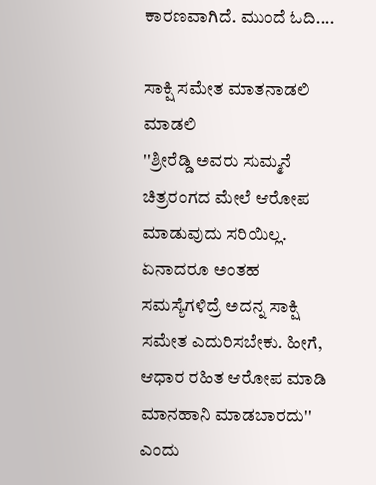ಕಾರಣವಾಗಿದೆ. ಮುಂದೆ ಓದಿ....

ಸಾಕ್ಷಿ ಸಮೇತ ಮಾತನಾಡಲಿ ಮಾಡಲಿ
''ಶ್ರೀರೆಡ್ಡಿ ಅವರು ಸುಮ್ಮನೆ ಚಿತ್ರರಂಗದ ಮೇಲೆ ಆರೋಪ ಮಾಡುವುದು ಸರಿಯಿಲ್ಲ. ಏನಾದರೂ ಅಂತಹ ಸಮಸ್ಯೆಗಳಿದ್ರೆ ಅದನ್ನ ಸಾಕ್ಷಿ ಸಮೇತ ಎದುರಿಸಬೇಕು. ಹೀಗೆ, ಆಧಾರ ರಹಿತ ಆರೋಪ ಮಾಡಿ ಮಾನಹಾನಿ ಮಾಡಬಾರದು'' ಎಂದು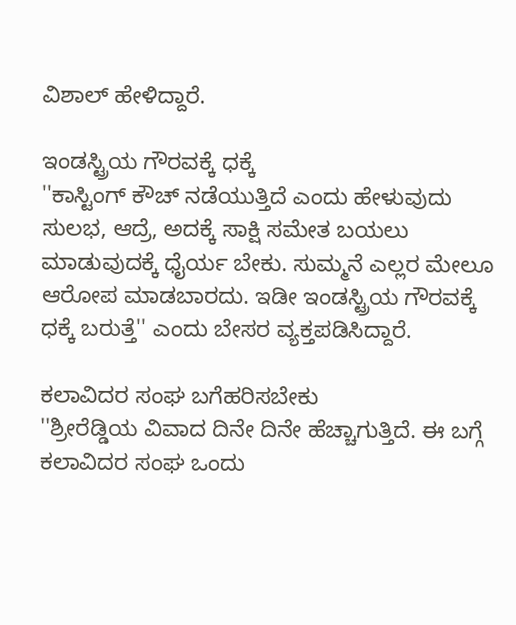ವಿಶಾಲ್ ಹೇಳಿದ್ದಾರೆ.

ಇಂಡಸ್ಟ್ರಿಯ ಗೌರವಕ್ಕೆ ಧಕ್ಕೆ
''ಕಾಸ್ಟಿಂಗ್ ಕೌಚ್ ನಡೆಯುತ್ತಿದೆ ಎಂದು ಹೇಳುವುದು ಸುಲಭ, ಆದ್ರೆ, ಅದಕ್ಕೆ ಸಾಕ್ಷಿ ಸಮೇತ ಬಯಲು ಮಾಡುವುದಕ್ಕೆ ಧೈರ್ಯ ಬೇಕು. ಸುಮ್ಮನೆ ಎಲ್ಲರ ಮೇಲೂ ಆರೋಪ ಮಾಡಬಾರದು. ಇಡೀ ಇಂಡಸ್ಟ್ರಿಯ ಗೌರವಕ್ಕೆ ಧಕ್ಕೆ ಬರುತ್ತೆ'' ಎಂದು ಬೇಸರ ವ್ಯಕ್ತಪಡಿಸಿದ್ದಾರೆ.

ಕಲಾವಿದರ ಸಂಘ ಬಗೆಹರಿಸಬೇಕು
''ಶ್ರೀರೆಡ್ಡಿಯ ವಿವಾದ ದಿನೇ ದಿನೇ ಹೆಚ್ಚಾಗುತ್ತಿದೆ. ಈ ಬಗ್ಗೆ ಕಲಾವಿದರ ಸಂಘ ಒಂದು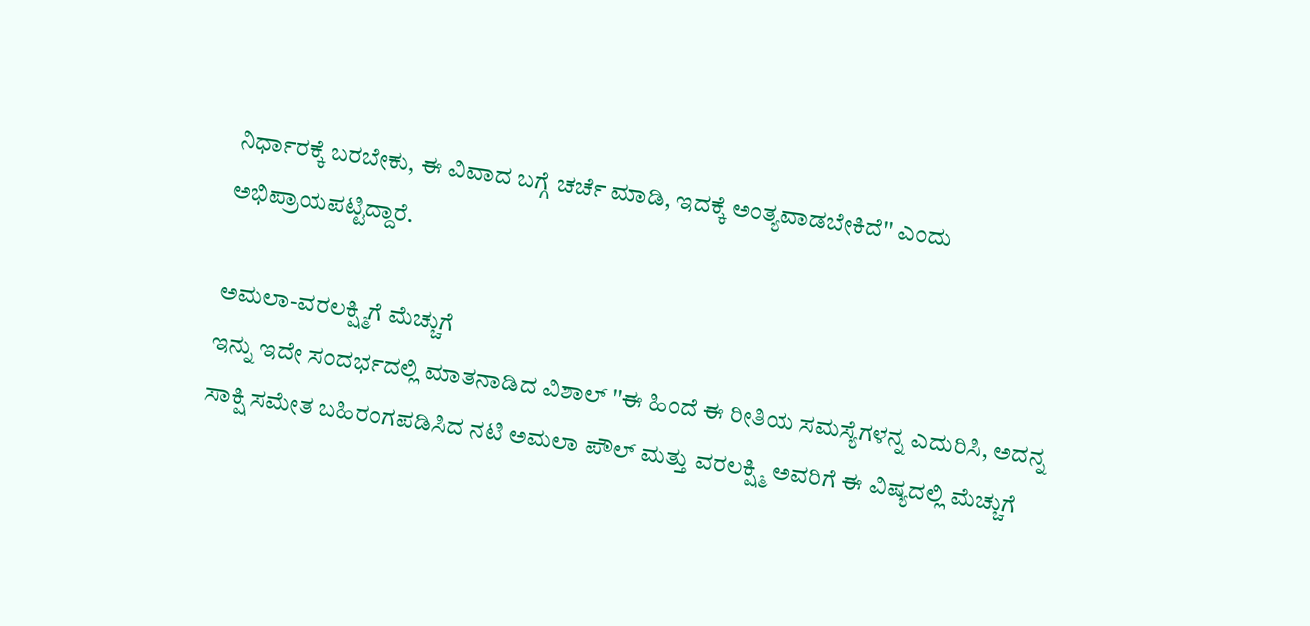ನಿರ್ಧಾರಕ್ಕೆ ಬರಬೇಕು, ಈ ವಿವಾದ ಬಗ್ಗೆ ಚರ್ಚೆ ಮಾಡಿ, ಇದಕ್ಕೆ ಅಂತ್ಯವಾಡಬೇಕಿದೆ'' ಎಂದು ಅಭಿಪ್ರಾಯಪಟ್ಟಿದ್ದಾರೆ.

ಅಮಲಾ-ವರಲಕ್ಷ್ಮಿಗೆ ಮೆಚ್ಚುಗೆ
ಇನ್ನು ಇದೇ ಸಂದರ್ಭದಲ್ಲಿ ಮಾತನಾಡಿದ ವಿಶಾಲ್ ''ಈ ಹಿಂದೆ ಈ ರೀತಿಯ ಸಮಸ್ಯೆಗಳನ್ನ ಎದುರಿಸಿ, ಅದನ್ನ ಸಾಕ್ಷಿ ಸಮೇತ ಬಹಿರಂಗಪಡಿಸಿದ ನಟಿ ಅಮಲಾ ಪೌಲ್ ಮತ್ತು ವರಲಕ್ಷ್ಮಿ ಅವರಿಗೆ ಈ ವಿಷ್ಯದಲ್ಲಿ ಮೆಚ್ಚುಗೆ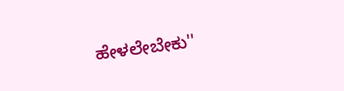ಹೇಳಲೇಬೇಕು''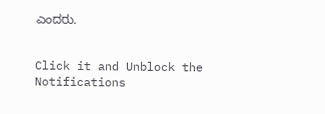ಎಂದರು.


Click it and Unblock the Notifications